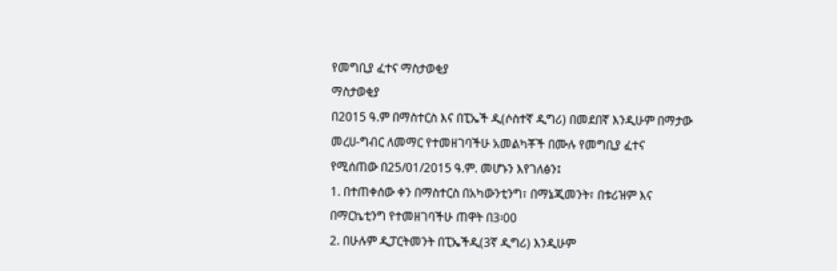የመግቢያ ፈተና ማስታወቂያ
ማስታወቂያ
በ2015 ዓ.ም በማስተርስ እና በፒኤች ዲ(ሶስተኛ ዲግሪ) በመደበኛ እንዲሁም በማታው መረሀ-ግብር ለመማር የተመዘገባችሁ አመልካቾች በሙሉ የመግቢያ ፈተና የሚሰጠው በ25/01/2015 ዓ.ም. መሆኑን እየገለፅን፤
1. በተጠቀሰው ቀን በማስተርስ በአካውንቲንግ፣ በማኔጂመንት፣ በቱሪዝም እና በማርኬቲንግ የተመዘገባችሁ ጠዋት በ3፡00
2. በሁሉም ዲፓርትመንት በፒኤችዲ(3ኛ ዲግሪ) እንዲሁም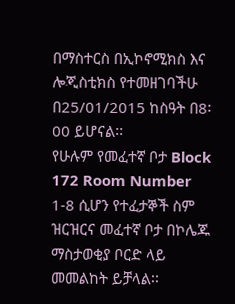በማስተርስ በኢኮኖሚክስ እና ሎጂስቲክስ የተመዘገባችሁ በ25/01/2015 ከስዓት በ8፡00 ይሆናል፡፡
የሁሉም የመፈተኛ ቦታ Block 172 Room Number 1-8 ሲሆን የተፈታኞች ስም ዝርዝርና መፈተኛ ቦታ በኮሌጁ ማስታወቂያ ቦርድ ላይ መመልከት ይቻላል፡፡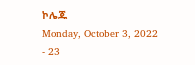ኮሌጁ
Monday, October 3, 2022 - 23